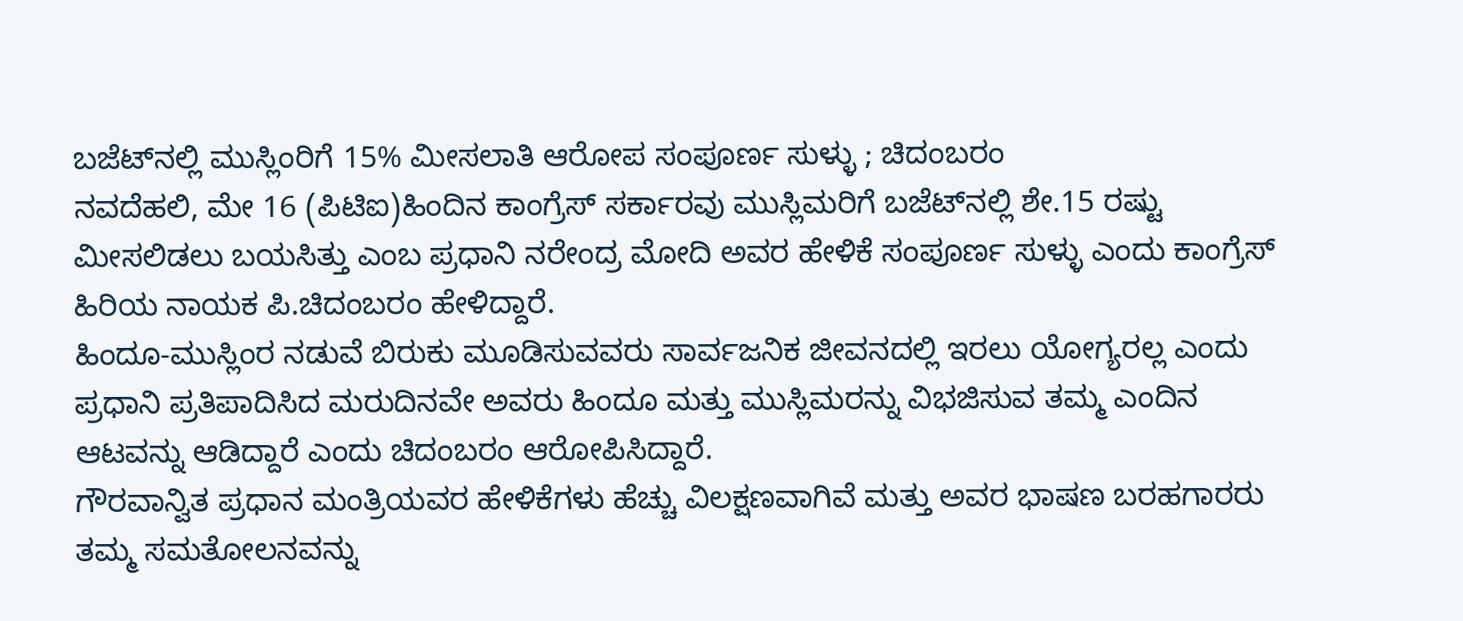ಬಜೆಟ್‌ನಲ್ಲಿ ಮುಸ್ಲಿಂರಿಗೆ 15% ಮೀಸಲಾತಿ ಆರೋಪ ಸಂಪೂರ್ಣ ಸುಳ್ಳು ; ಚಿದಂಬರಂ
ನವದೆಹಲಿ, ಮೇ 16 (ಪಿಟಿಐ)ಹಿಂದಿನ ಕಾಂಗ್ರೆಸ್‌‍ ಸರ್ಕಾರವು ಮುಸ್ಲಿಮರಿಗೆ ಬಜೆಟ್‌ನಲ್ಲಿ ಶೇ.15 ರಷ್ಟು ಮೀಸಲಿಡಲು ಬಯಸಿತ್ತು ಎಂಬ ಪ್ರಧಾನಿ ನರೇಂದ್ರ ಮೋದಿ ಅವರ ಹೇಳಿಕೆ ಸಂಪೂರ್ಣ ಸುಳ್ಳು ಎಂದು ಕಾಂಗ್ರೆಸ್‌‍ ಹಿರಿಯ ನಾಯಕ ಪಿ.ಚಿದಂಬರಂ ಹೇಳಿದ್ದಾರೆ.
ಹಿಂದೂ-ಮುಸ್ಲಿಂರ ನಡುವೆ ಬಿರುಕು ಮೂಡಿಸುವವರು ಸಾರ್ವಜನಿಕ ಜೀವನದಲ್ಲಿ ಇರಲು ಯೋಗ್ಯರಲ್ಲ ಎಂದು ಪ್ರಧಾನಿ ಪ್ರತಿಪಾದಿಸಿದ ಮರುದಿನವೇ ಅವರು ಹಿಂದೂ ಮತ್ತು ಮುಸ್ಲಿಮರನ್ನು ವಿಭಜಿಸುವ ತಮ್ಮ ಎಂದಿನ ಆಟವನ್ನು ಆಡಿದ್ದಾರೆ ಎಂದು ಚಿದಂಬರಂ ಆರೋಪಿಸಿದ್ದಾರೆ.
ಗೌರವಾನ್ವಿತ ಪ್ರಧಾನ ಮಂತ್ರಿಯವರ ಹೇಳಿಕೆಗಳು ಹೆಚ್ಚು ವಿಲಕ್ಷಣವಾಗಿವೆ ಮತ್ತು ಅವರ ಭಾಷಣ ಬರಹಗಾರರು ತಮ್ಮ ಸಮತೋಲನವನ್ನು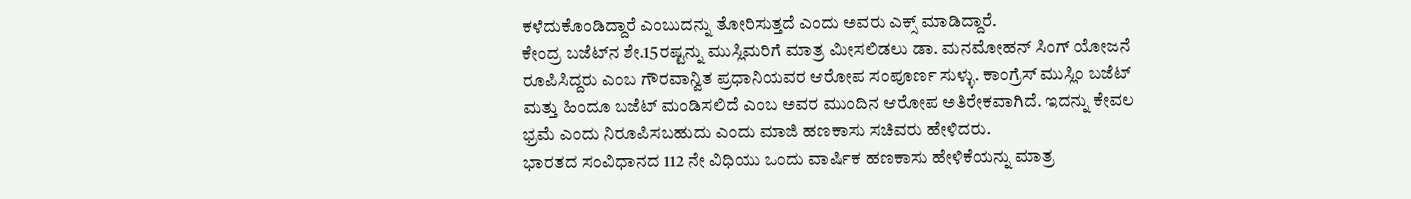ಕಳೆದುಕೊಂಡಿದ್ದಾರೆ ಎಂಬುದನ್ನು ತೋರಿಸುತ್ತದೆ ಎಂದು ಅವರು ಎಕ್ಸ್ ಮಾಡಿದ್ದಾರೆ.
ಕೇಂದ್ರ ಬಜೆಟ್‌ನ ಶೇ.15ರಷ್ಟನ್ನು ಮುಸ್ಲಿಮರಿಗೆ ಮಾತ್ರ ಮೀಸಲಿಡಲು ಡಾ. ಮನಮೋಹನ್‌ ಸಿಂಗ್‌ ಯೋಜನೆ ರೂಪಿಸಿದ್ದರು ಎಂಬ ಗೌರವಾನ್ವಿತ ಪ್ರಧಾನಿಯವರ ಆರೋಪ ಸಂಪೂರ್ಣ ಸುಳ್ಳು. ಕಾಂಗ್ರೆಸ್‌‍ ಮುಸ್ಲಿಂ ಬಜೆಟ್‌ ಮತ್ತು ಹಿಂದೂ ಬಜೆಟ್‌ ಮಂಡಿಸಲಿದೆ ಎಂಬ ಅವರ ಮುಂದಿನ ಆರೋಪ ಅತಿರೇಕವಾಗಿದೆ. ಇದನ್ನು ಕೇವಲ ಭ್ರಮೆ ಎಂದು ನಿರೂಪಿಸಬಹುದು ಎಂದು ಮಾಜಿ ಹಣಕಾಸು ಸಚಿವರು ಹೇಳಿದರು.
ಭಾರತದ ಸಂವಿಧಾನದ 112 ನೇ ವಿಧಿಯು ಒಂದು ವಾರ್ಷಿಕ ಹಣಕಾಸು ಹೇಳಿಕೆಯನ್ನು ಮಾತ್ರ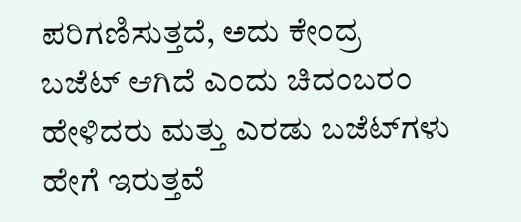ಪರಿಗಣಿಸುತ್ತದೆ, ಅದು ಕೇಂದ್ರ ಬಜೆಟ್‌ ಆಗಿದೆ ಎಂದು ಚಿದಂಬರಂ ಹೇಳಿದರು ಮತ್ತು ಎರಡು ಬಜೆಟ್‌ಗಳು ಹೇಗೆ ಇರುತ್ತವೆ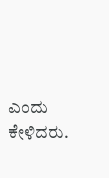ಎಂದು ಕೇಳಿದರು.